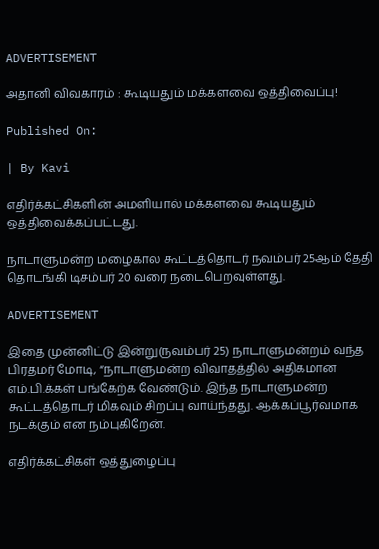ADVERTISEMENT

அதானி விவகாரம் : கூடியதும் மக்களவை ஒத்திவைப்பு!

Published On:

| By Kavi

எதிர்க்கட்சிகளின் அமளியால் மக்களவை கூடியதும் ஒத்திவைக்கப்பட்டது.

நாடாளுமன்ற மழைகால கூட்டத்தொடர் நவம்பர் 25ஆம் தேதி தொடங்கி டிசம்பர் 20 வரை நடைபெறவுள்ளது.

ADVERTISEMENT

இதை முன்னிட்டு இன்று(நவம்பர் 25) நாடாளுமன்றம் வந்த பிரதமர் மோடி, “நாடாளுமன்ற விவாதத்தில் அதிகமான எம்.பி.க்கள் பங்கேற்க வேண்டும். இந்த நாடாளுமன்ற கூட்டத்தொடர் மிகவும் சிறப்பு வாய்ந்தது. ஆக்கப்பூர்வமாக நடக்கும் என நம்புகிறேன்.

எதிர்க்கட்சிகள் ஒத்துழைப்பு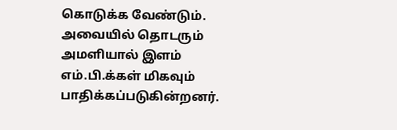கொடுக்க வேண்டும். அவையில் தொடரும் அமளியால் இளம் எம்.பி.க்கள் மிகவும் பாதிக்கப்படுகின்றனர்.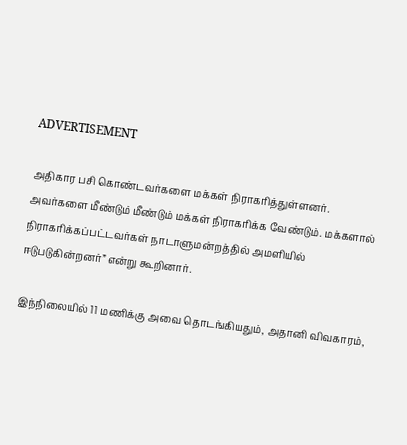ADVERTISEMENT

அதிகார பசி கொண்டவர்களை மக்கள் நிராகரித்துள்ளனர். அவர்களை மீண்டும் மீண்டும் மக்கள் நிராகரிக்க வேண்டும். மக்களால் நிராகரிக்கப்பட்டவர்கள் நாடாளுமன்றத்தில் அமளியில் ஈடுபடுகின்றனர்” என்று கூறினார்.

இந்நிலையில் 11 மணிக்கு அவை தொடங்கியதும், அதானி விவகாரம்,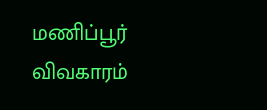மணிப்பூர் விவகாரம்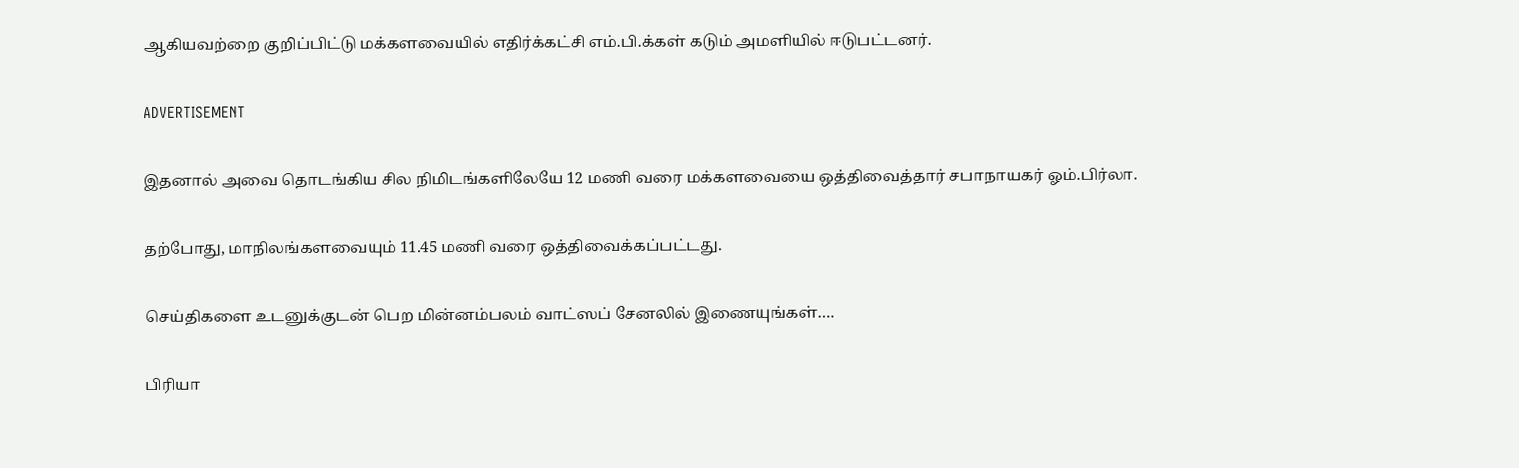ஆகியவற்றை குறிப்பிட்டு மக்களவையில் எதிர்க்கட்சி எம்.பி.க்கள் கடும் அமளியில் ஈடுபட்டனர்.

ADVERTISEMENT

இதனால் அவை தொடங்கிய சில நிமிடங்களிலேயே 12 மணி வரை மக்களவையை ஒத்திவைத்தார் சபாநாயகர் ஓம்.பிர்லா.

தற்போது, மாநிலங்களவையும் 11.45 மணி வரை ஒத்திவைக்கப்பட்டது.

செய்திகளை உடனுக்குடன் பெற மின்னம்பலம் வாட்ஸப் சேனலில் இணையுங்கள்….

பிரியா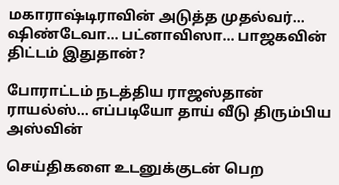மகாராஷ்டிராவின் அடுத்த முதல்வர்… ஷிண்டேவா… பட்னாவிஸா… பாஜகவின் திட்டம் இதுதான்?

போராட்டம் நடத்திய ராஜஸ்தான் ராயல்ஸ்… எப்படியோ தாய் வீடு திரும்பிய அஸ்வின்

செய்திகளை உடனுக்குடன் பெற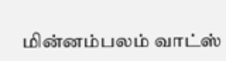மின்னம்பலம் வாட்ஸ்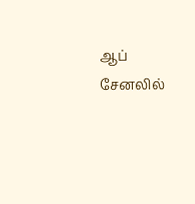ஆப் சேனலில்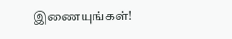இணையுங்கள்!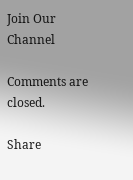Join Our Channel

Comments are closed.

Share